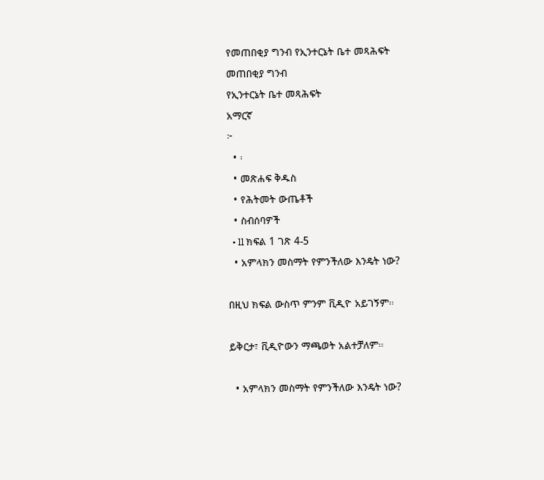የመጠበቂያ ግንብ የኢንተርኔት ቤተ መጻሕፍት
መጠበቂያ ግንብ
የኢንተርኔት ቤተ መጻሕፍት
አማርኛ
፦
  • ፡
  • መጽሐፍ ቅዱስ
  • የሕትመት ውጤቶች
  • ስብሰባዎች
  • ll ክፍል 1 ገጽ 4-5
  • አምላክን መስማት የምንችለው እንዴት ነው?

በዚህ ክፍል ውስጥ ምንም ቪዲዮ አይገኝም።

ይቅርታ፣ ቪዲዮውን ማጫወት አልተቻለም።

  • አምላክን መስማት የምንችለው እንዴት ነው?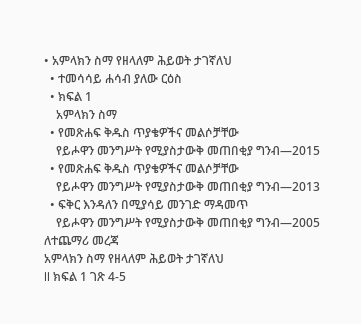• አምላክን ስማ የዘላለም ሕይወት ታገኛለህ
  • ተመሳሳይ ሐሳብ ያለው ርዕስ
  • ክፍል 1
    አምላክን ስማ
  • የመጽሐፍ ቅዱስ ጥያቄዎችና መልሶቻቸው
    የይሖዋን መንግሥት የሚያስታውቅ መጠበቂያ ግንብ—2015
  • የመጽሐፍ ቅዱስ ጥያቄዎችና መልሶቻቸው
    የይሖዋን መንግሥት የሚያስታውቅ መጠበቂያ ግንብ—2013
  • ፍቅር እንዳለን በሚያሳይ መንገድ ማዳመጥ
    የይሖዋን መንግሥት የሚያስታውቅ መጠበቂያ ግንብ—2005
ለተጨማሪ መረጃ
አምላክን ስማ የዘላለም ሕይወት ታገኛለህ
ll ክፍል 1 ገጽ 4-5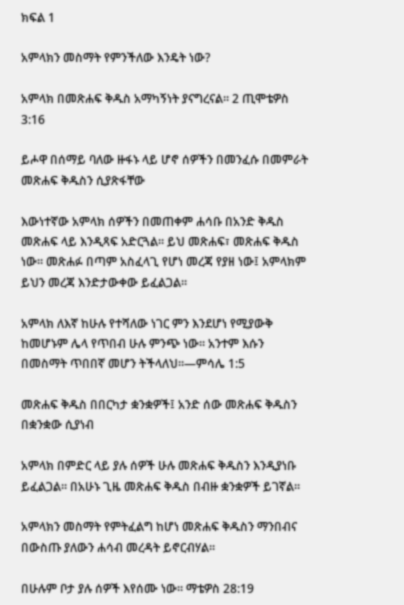ክፍል 1

አምላክን መስማት የምንችለው እንዴት ነው?

አምላክ በመጽሐፍ ቅዱስ አማካኝነት ያናግረናል። 2 ጢሞቴዎስ 3:16

ይሖዋ በሰማይ ባለው ዙፋኑ ላይ ሆኖ ሰዎችን በመንፈሱ በመምራት መጽሐፍ ቅዱስን ሲያጽፋቸው

እውነተኛው አምላክ ሰዎችን በመጠቀም ሐሳቡ በአንድ ቅዱስ መጽሐፍ ላይ እንዲጻፍ አድርጓል። ይህ መጽሐፍ፣ መጽሐፍ ቅዱስ ነው። መጽሐፉ በጣም አስፈላጊ የሆነ መረጃ የያዘ ነው፤ አምላክም ይህን መረጃ እንድታውቀው ይፈልጋል።

አምላክ ለእኛ ከሁሉ የተሻለው ነገር ምን እንደሆነ የሚያውቅ ከመሆኑም ሌላ የጥበብ ሁሉ ምንጭ ነው። አንተም እሱን በመስማት ጥበበኛ መሆን ትችላለህ።—ምሳሌ 1:5

መጽሐፍ ቅዱስ በበርካታ ቋንቋዎች፤ አንድ ሰው መጽሐፍ ቅዱስን በቋንቋው ሲያነብ

አምላክ በምድር ላይ ያሉ ሰዎች ሁሉ መጽሐፍ ቅዱስን እንዲያነቡ ይፈልጋል። በአሁኑ ጊዜ መጽሐፍ ቅዱስ በብዙ ቋንቋዎች ይገኛል።

አምላክን መስማት የምትፈልግ ከሆነ መጽሐፍ ቅዱስን ማንበብና በውስጡ ያለውን ሐሳብ መረዳት ይኖርብሃል።

በሁሉም ቦታ ያሉ ሰዎች እየሰሙ ነው። ማቴዎስ 28:19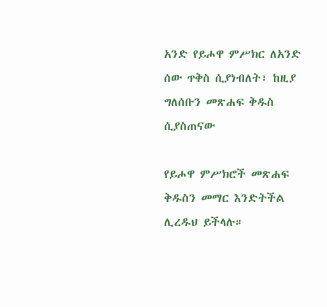አንድ የይሖዋ ምሥክር ለአንድ ሰው ጥቅስ ሲያነብለት፣ ከዚያ ግለሰቡን መጽሐፍ ቅዱስ ሲያስጠናው

የይሖዋ ምሥክሮች መጽሐፍ ቅዱስን መማር እንድትችል ሊረዱህ ይችላሉ።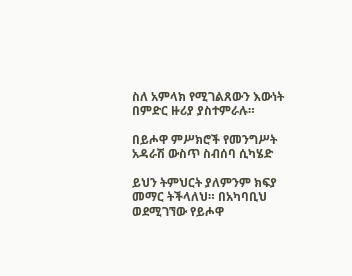ስለ አምላክ የሚገልጸውን እውነት በምድር ዙሪያ ያስተምራሉ።

በይሖዋ ምሥክሮች የመንግሥት አዳራሽ ውስጥ ስብሰባ ሲካሄድ

ይህን ትምህርት ያለምንም ክፍያ መማር ትችላለህ። በአካባቢህ ወደሚገኘው የይሖዋ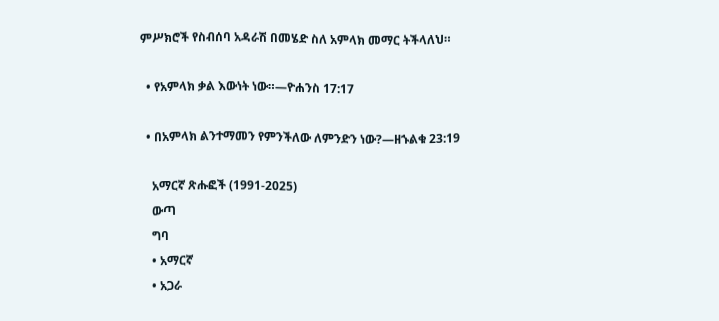ምሥክሮች የስብሰባ አዳራሽ በመሄድ ስለ አምላክ መማር ትችላለህ።

  • የአምላክ ቃል እውነት ነው።—ዮሐንስ 17:17

  • በአምላክ ልንተማመን የምንችለው ለምንድን ነው?—ዘኁልቁ 23:19

    አማርኛ ጽሑፎች (1991-2025)
    ውጣ
    ግባ
    • አማርኛ
    • አጋራ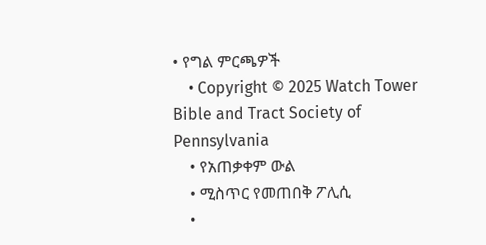• የግል ምርጫዎች
    • Copyright © 2025 Watch Tower Bible and Tract Society of Pennsylvania
    • የአጠቃቀም ውል
    • ሚስጥር የመጠበቅ ፖሊሲ
    •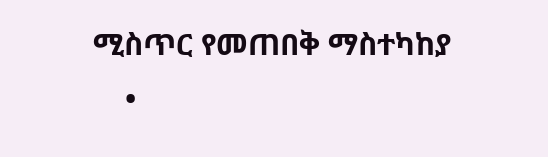ሚስጥር የመጠበቅ ማስተካከያ
    •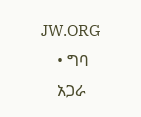JW.ORG
    • ግባ
    አጋራ